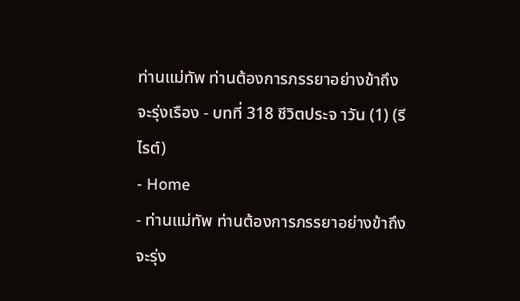ท่านแม่ทัพ ท่านต้องการภรรยาอย่างข้าถึงจะรุ่งเรือง - บทที่ 318 ชีวิตประจ าวัน (1) (รีไรต์)
- Home
- ท่านแม่ทัพ ท่านต้องการภรรยาอย่างข้าถึงจะรุ่ง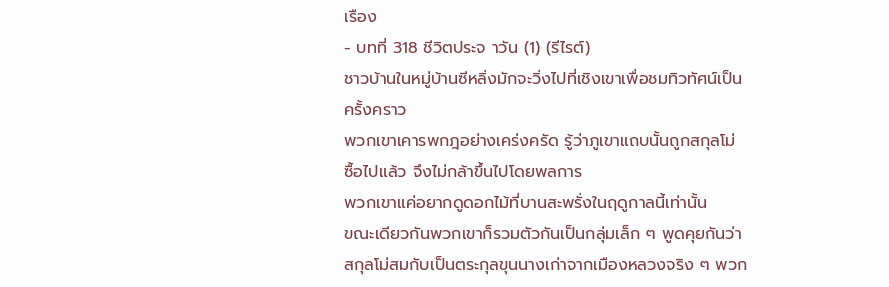เรือง
- บทที่ 318 ชีวิตประจ าวัน (1) (รีไรต์)
ชาวบ้านในหมู่บ้านซีหลิ่งมักจะวิ่งไปที่เชิงเขาเพื่อชมทิวทัศน์เป็น
ครั้งคราว
พวกเขาเคารพกฎอย่างเคร่งครัด รู้ว่าภูเขาแถบนั้นถูกสกุลโม่
ซื้อไปแล้ว จึงไม่กล้าขึ้นไปโดยพลการ
พวกเขาแค่อยากดูดอกไม้ที่บานสะพรั่งในฤดูกาลนี้เท่านั้น
ขณะเดียวกันพวกเขาก็รวมตัวกันเป็นกลุ่มเล็ก ๆ พูดคุยกันว่า
สกุลโม่สมกับเป็นตระกุลขุนนางเก่าจากเมืองหลวงจริง ๆ พวก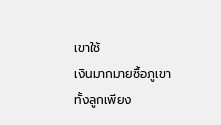เขาใช้
เงินมากมายซื้อภูเขาทั้งลูกเพียง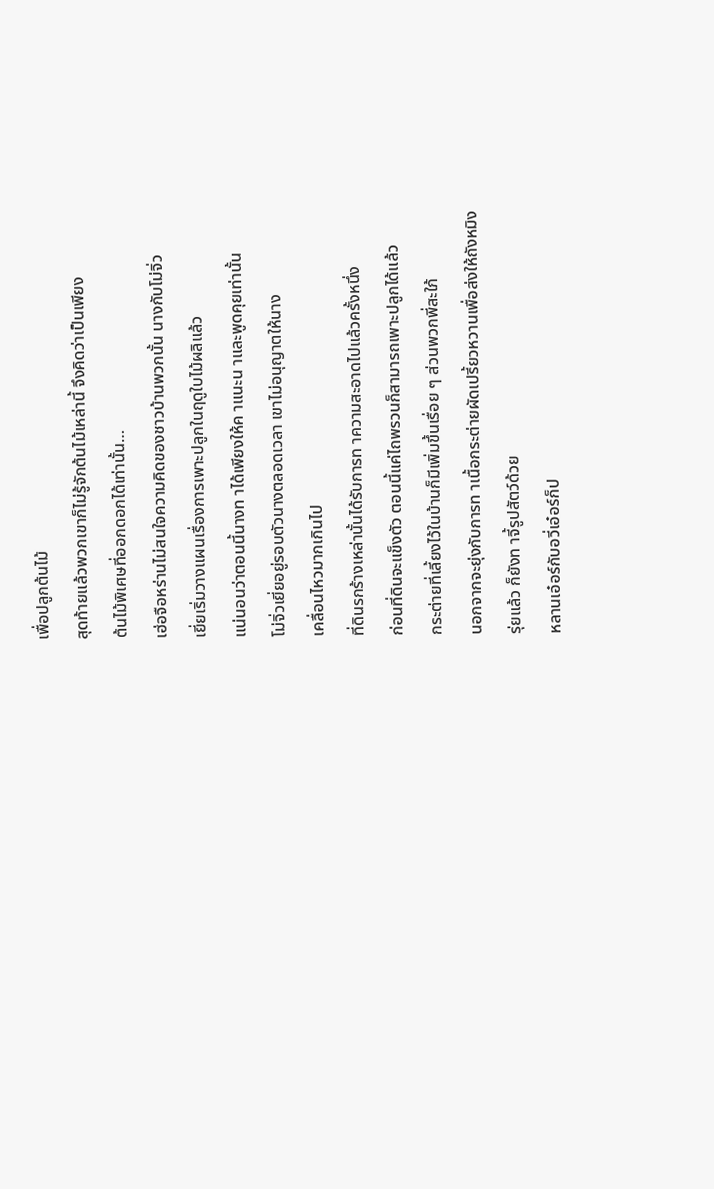เพื่อปลูกต้นไม้
สุดท้ายแล้วพวกเขาก็ไม่รู้จักต้นไม้เหล่านี้ จึงคิดว่าเป็นเพียง
ต้นไม้พิเศษที่ออกดอกได้เท่านั้น…
เฮ่อจือหร่านไม่สนใจความคิดของชาวบ้านพวกนั้น นางกับโม่จิ่ว
เยี่ยเริ่มวางแผนเรื่องการเพาะปลูกในฤดูใบไม้ผลิแล้ว
แน่นอนว่าตอนนี้นางท าได้เพียงให้ค าแนะน าและพูดคุยเท่านั้น
โม่จิ่วเยี่ยอยู่รอบตัวนางตลอดเวลา เขาไม่อนุญาตให้นาง
เคลื่อนไหวมากเกินไป
ที่ดินรกร้างเหล่านั้นได้รับการท าความสะอาดไปแล้วครั้งหนึ่ง
ก่อนที่ดินจะแข็งตัว ตอนนี้แค่ไถพรวนก็สามารถเพาะปลูกได้แล้ว
กระต่ายที่เลี้ยงไว้ในบ้านก็มีเพิ่มขึ้นเรื่อย ๆ ส่วนพวกพี่สะใภ้
นอกจากจะยุ่งกับการท าเนื้อกระต่ายผัดเปรี้ยวหวานเพื่อส่งให้ถังหมิง
รุ่ยแล้ว ก็ยังท าจี้รูปสัตว์ด้วย
หลานเอ๋อร์กับอวี่เอ๋อร์ก็ป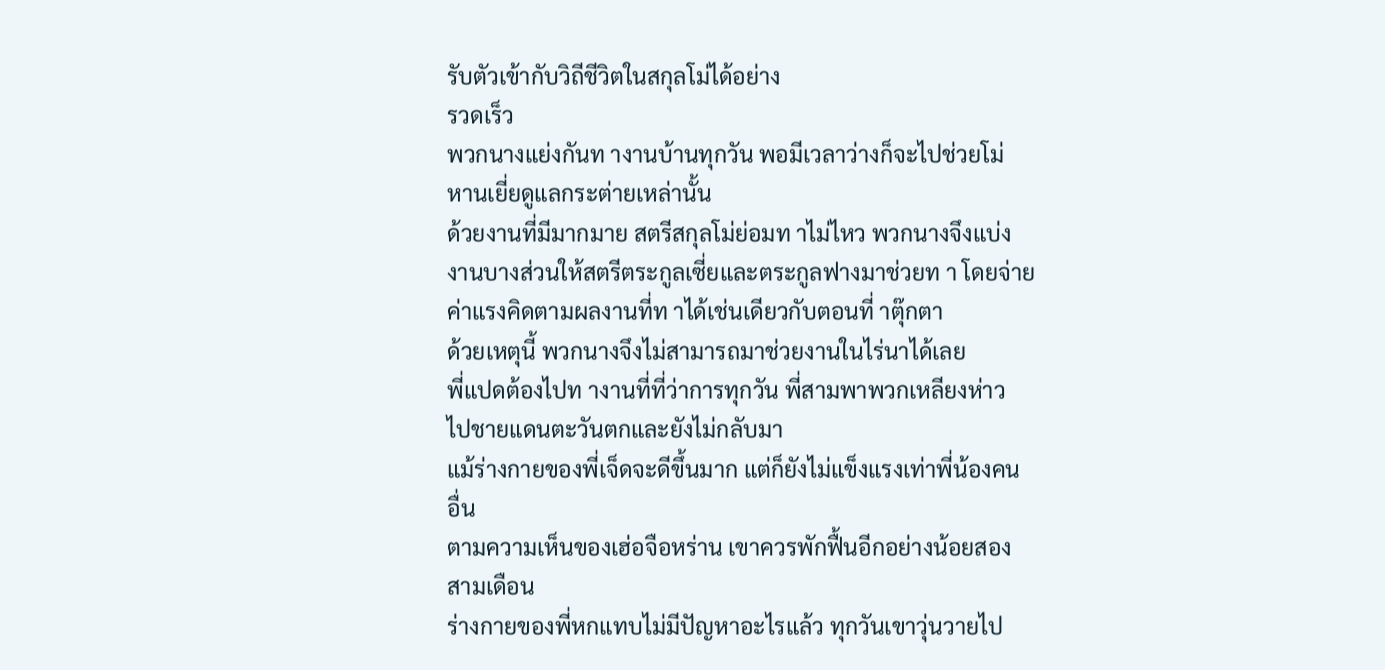รับตัวเข้ากับวิถีชีวิตในสกุลโม่ได้อย่าง
รวดเร็ว
พวกนางแย่งกันท างานบ้านทุกวัน พอมีเวลาว่างก็จะไปช่วยโม่
หานเยี่ยดูแลกระต่ายเหล่านั้น
ด้วยงานที่มีมากมาย สตรีสกุลโม่ย่อมท าไม่ไหว พวกนางจึงแบ่ง
งานบางส่วนให้สตรีตระกูลเซี่ยและตระกูลฟางมาช่วยท า โดยจ่าย
ค่าแรงคิดตามผลงานที่ท าได้เช่นเดียวกับตอนที่ าตุ๊กตา
ด้วยเหตุนี้ พวกนางจึงไม่สามารถมาช่วยงานในไร่นาได้เลย
พี่แปดต้องไปท างานที่ที่ว่าการทุกวัน พี่สามพาพวกเหลียงห่าว
ไปชายแดนตะวันตกและยังไม่กลับมา
แม้ร่างกายของพี่เจ็ดจะดีขึ้นมาก แต่ก็ยังไม่แข็งแรงเท่าพี่น้องคน
อื่น
ตามความเห็นของเฮ่อจือหร่าน เขาควรพักฟื้นอีกอย่างน้อยสอง
สามเดือน
ร่างกายของพี่หกแทบไม่มีปัญหาอะไรแล้ว ทุกวันเขาวุ่นวายไป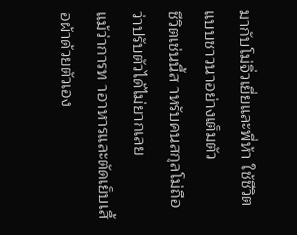มากับโม่จิ่วเยี่ยและพี่ห้า ใช้ชีวิตแบบชาวนาอย่างเต็มตัว
ชีวิตเช่นนี้ส าหรับคนสกุลโม่ถือว่าปรับตัวได้ไม่ยากเลย
แม้ว่าการท าอาหารและตัดเย็บเสื้อผ้าด้วยตัวเอง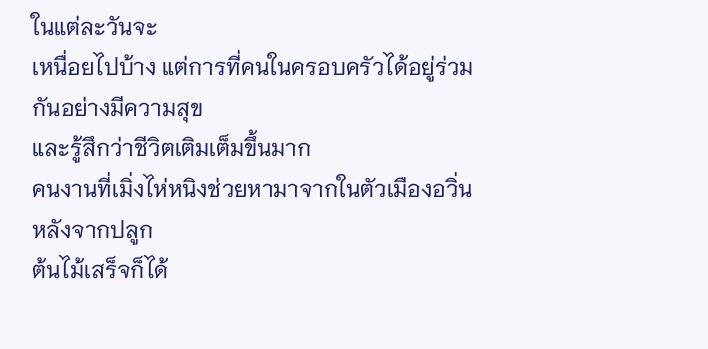ในแต่ละวันจะ
เหนื่อยไปบ้าง แต่การที่คนในครอบครัวได้อยู่ร่วมกันอย่างมีความสุข
และรู้สึกว่าชีวิตเติมเต็มขึ้นมาก
คนงานที่เมิ่งไห่หนิงช่วยหามาจากในตัวเมืองอวิ่น หลังจากปลูก
ต้นไม้เสร็จก็ได้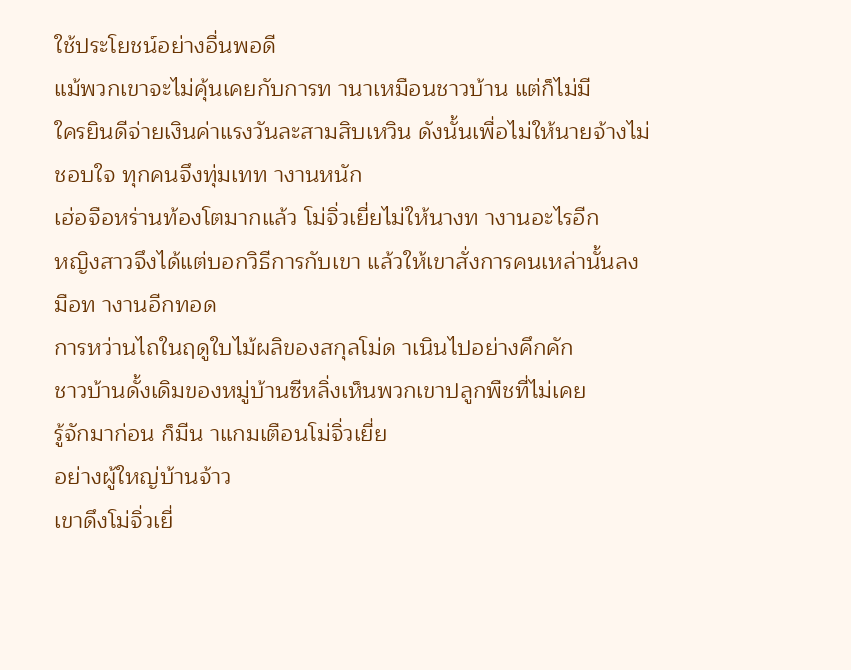ใช้ประโยชน์อย่างอื่นพอดี
แม้พวกเขาจะไม่คุ้นเคยกับการท านาเหมือนชาวบ้าน แต่ก็ไม่มี
ใครยินดีจ่ายเงินค่าแรงวันละสามสิบเหวิน ดังนั้นเพื่อไม่ให้นายจ้างไม่
ชอบใจ ทุกคนจึงทุ่มเทท างานหนัก
เฮ่อจือหร่านท้องโตมากแล้ว โม่จิ่วเยี่ยไม่ให้นางท างานอะไรอีก
หญิงสาวจึงได้แต่บอกวิธีการกับเขา แล้วให้เขาสั่งการคนเหล่านั้นลง
มือท างานอีกทอด
การหว่านไถในฤดูใบไม้ผลิของสกุลโม่ด าเนินไปอย่างคึกคัก
ชาวบ้านดั้งเดิมของหมู่บ้านซีหลิ่งเห็นพวกเขาปลูกพืชที่ไม่เคย
รู้จักมาก่อน ก็มีน าแกมเตือนโม่จิ่วเยี่ย
อย่างผู้ใหญ่บ้านจ้าว
เขาดึงโม่จิ่วเยี่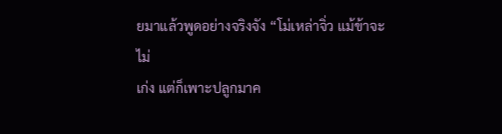ยมาแล้วพูดอย่างจริงจัง “โม่เหล่าจิ่ว แม้ข้าจะไม่
เก่ง แต่ก็เพาะปลูกมาค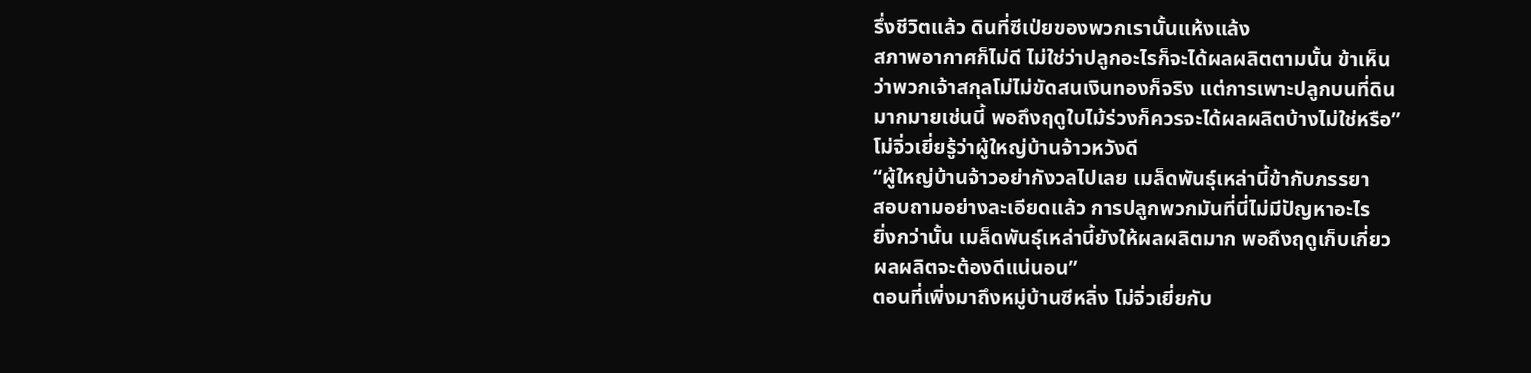รึ่งชีวิตแล้ว ดินที่ซีเป่ยของพวกเรานั้นแห้งแล้ง
สภาพอากาศก็ไม่ดี ไม่ใช่ว่าปลูกอะไรก็จะได้ผลผลิตตามนั้น ข้าเห็น
ว่าพวกเจ้าสกุลโม่ไม่ขัดสนเงินทองก็จริง แต่การเพาะปลูกบนที่ดิน
มากมายเช่นนี้ พอถึงฤดูใบไม้ร่วงก็ควรจะได้ผลผลิตบ้างไม่ใช่หรือ”
โม่จิ่วเยี่ยรู้ว่าผู้ใหญ่บ้านจ้าวหวังดี
“ผู้ใหญ่บ้านจ้าวอย่ากังวลไปเลย เมล็ดพันธุ์เหล่านี้ข้ากับภรรยา
สอบถามอย่างละเอียดแล้ว การปลูกพวกมันที่นี่ไม่มีปัญหาอะไร
ยิ่งกว่านั้น เมล็ดพันธุ์เหล่านี้ยังให้ผลผลิตมาก พอถึงฤดูเก็บเกี่ยว
ผลผลิตจะต้องดีแน่นอน”
ตอนที่เพิ่งมาถึงหมู่บ้านซีหลิ่ง โม่จิ่วเยี่ยกับ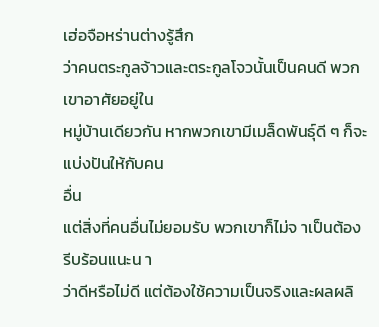เฮ่อจือหร่านต่างรู้สึก
ว่าคนตระกูลจ้าวและตระกูลโจวนั้นเป็นคนดี พวกเขาอาศัยอยู่ใน
หมู่บ้านเดียวกัน หากพวกเขามีเมล็ดพันธุ์ดี ๆ ก็จะแบ่งปันให้กับคน
อื่น
แต่สิ่งที่คนอื่นไม่ยอมรับ พวกเขาก็ไม่จ าเป็นต้องรีบร้อนแนะน า
ว่าดีหรือไม่ดี แต่ต้องใช้ความเป็นจริงและผลผลิ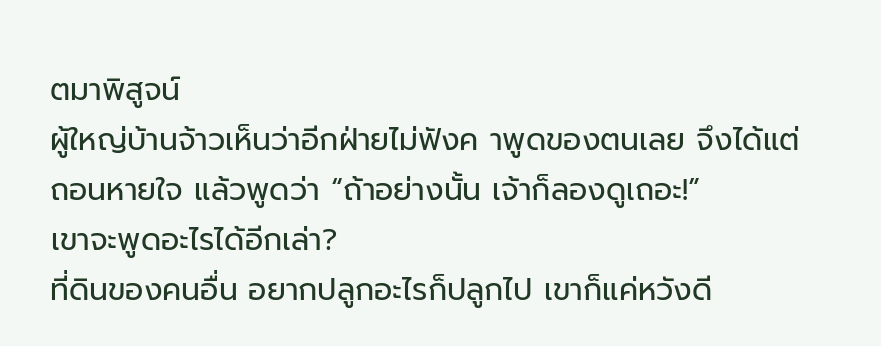ตมาพิสูจน์
ผู้ใหญ่บ้านจ้าวเห็นว่าอีกฝ่ายไม่ฟังค าพูดของตนเลย จึงได้แต่
ถอนหายใจ แล้วพูดว่า “ถ้าอย่างนั้น เจ้าก็ลองดูเถอะ!”
เขาจะพูดอะไรได้อีกเล่า?
ที่ดินของคนอื่น อยากปลูกอะไรก็ปลูกไป เขาก็แค่หวังดี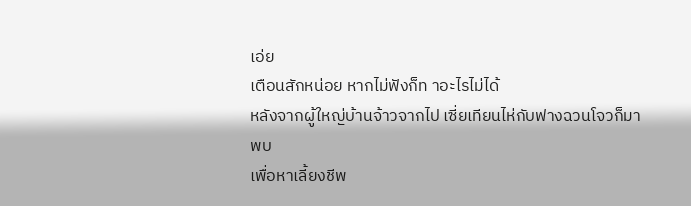เอ่ย
เตือนสักหน่อย หากไม่ฟังก็ท าอะไรไม่ได้
หลังจากผู้ใหญ่บ้านจ้าวจากไป เซี่ยเทียนไห่กับฟางฉวนโจวก็มา
พบ
เพื่อหาเลี้ยงชีพ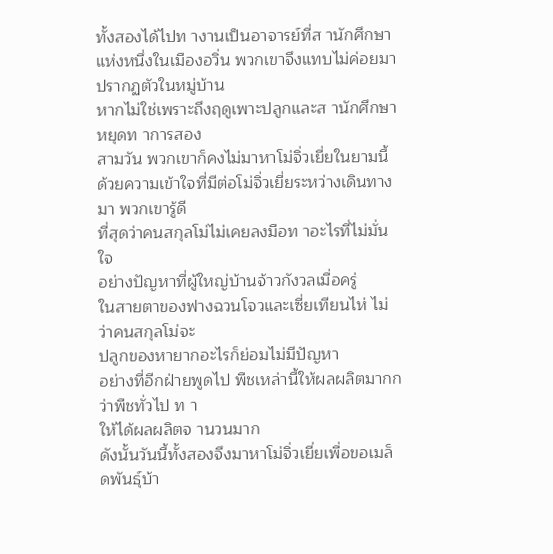ทั้งสองได้ไปท างานเป็นอาจารย์ที่ส านักศึกษา
แห่งหนึ่งในเมืองอวิ่น พวกเขาจึงแทบไม่ค่อยมาปรากฏตัวในหมู่บ้าน
หากไม่ใช่เพราะถึงฤดูเพาะปลูกและส านักศึกษาหยุดท าการสอง
สามวัน พวกเขาก็คงไม่มาหาโม่จิ่วเยี่ยในยามนี้
ด้วยความเข้าใจที่มีต่อโม่จิ่วเยี่ยระหว่างเดินทางมา พวกเขารู้ดี
ที่สุดว่าคนสกุลโม่ไม่เคยลงมือท าอะไรที่ไม่มั่นใจ
อย่างปัญหาที่ผู้ใหญ่บ้านจ้าวกังวลเมื่อครู่
ในสายตาของฟางฉวนโจวและเซี่ยเทียนไห่ ไม่ว่าคนสกุลโม่จะ
ปลูกของหายากอะไรก็ย่อมไม่มีปัญหา
อย่างที่อีกฝ่ายพูดไป พืชเหล่านี้ให้ผลผลิตมากกว่าพืชทั่วไป ท า
ให้ได้ผลผลิตจ านวนมาก
ดังนั้นวันนี้ทั้งสองจึงมาหาโม่จิ่วเยี่ยเพื่อขอเมล็ดพันธุ์บ้า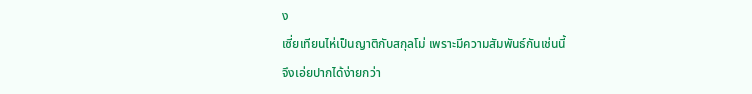ง
เซี่ยเทียนไห่เป็นญาติกับสกุลโม่ เพราะมีความสัมพันธ์กันเช่นนี้
จึงเอ่ยปากได้ง่ายกว่า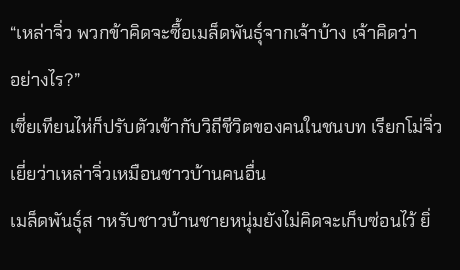“เหล่าจิ่ว พวกข้าคิดจะซื้อเมล็ดพันธุ์จากเจ้าบ้าง เจ้าคิดว่า
อย่างไร?”
เซี่ยเทียนไห่ก็ปรับตัวเข้ากับวิถีชีวิตของคนในชนบท เรียกโม่จิ่ว
เยี่ยว่าเหล่าจิ่วเหมือนชาวบ้านคนอื่น
เมล็ดพันธุ์ส าหรับชาวบ้านชายหนุ่มยังไม่คิดจะเก็บซ่อนไว้ ยิ่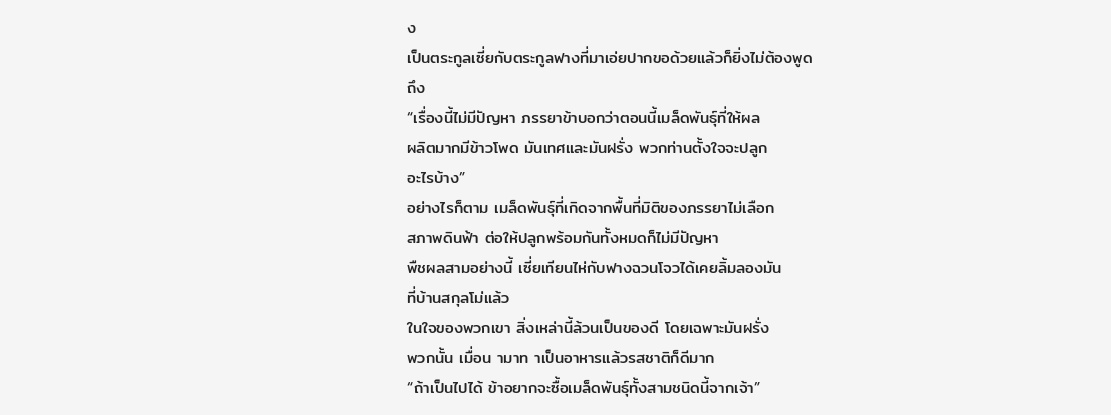ง
เป็นตระกูลเซี่ยกับตระกูลฟางที่มาเอ่ยปากขอด้วยแล้วก็ยิ่งไม่ต้องพูด
ถึง
“เรื่องนี้ไม่มีปัญหา ภรรยาข้าบอกว่าตอนนี้เมล็ดพันธุ์ที่ให้ผล
ผลิตมากมีข้าวโพด มันเทศและมันฝรั่ง พวกท่านตั้งใจจะปลูก
อะไรบ้าง”
อย่างไรก็ตาม เมล็ดพันธุ์ที่เกิดจากพื้นที่มิติของภรรยาไม่เลือก
สภาพดินฟ้า ต่อให้ปลูกพร้อมกันทั้งหมดก็ไม่มีปัญหา
พืชผลสามอย่างนี้ เซี่ยเทียนไห่กับฟางฉวนโจวได้เคยลิ้มลองมัน
ที่บ้านสกุลโม่แล้ว
ในใจของพวกเขา สิ่งเหล่านี้ล้วนเป็นของดี โดยเฉพาะมันฝรั่ง
พวกนั้น เมื่อน ามาท าเป็นอาหารแล้วรสชาติก็ดีมาก
“ถ้าเป็นไปได้ ข้าอยากจะซื้อเมล็ดพันธุ์ทั้งสามชนิดนี้จากเจ้า”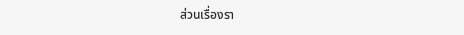ส่วนเรื่องรา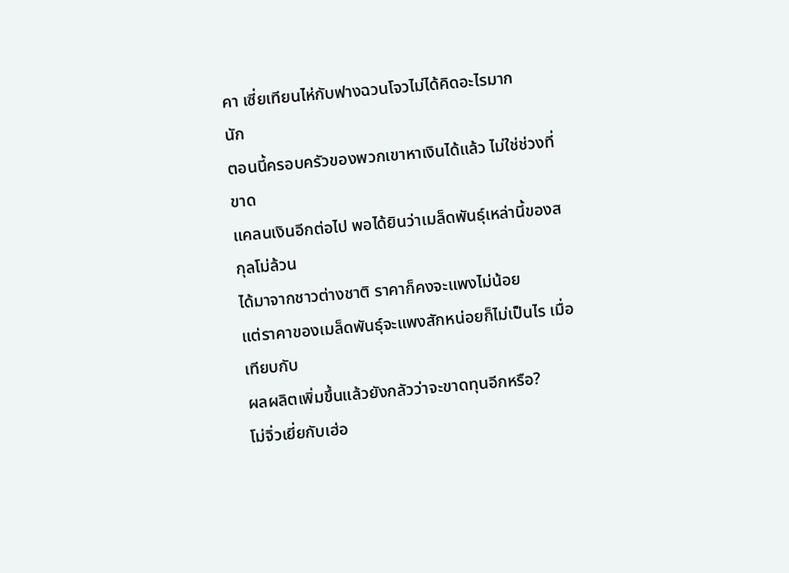คา เซี่ยเทียนไห่กับฟางฉวนโจวไม่ได้คิดอะไรมาก
นัก
ตอนนี้ครอบครัวของพวกเขาหาเงินได้แล้ว ไม่ใช่ช่วงที่ขาด
แคลนเงินอีกต่อไป พอได้ยินว่าเมล็ดพันธุ์เหล่านี้ของสกุลโม่ล้วน
ได้มาจากชาวต่างชาติ ราคาก็คงจะแพงไม่น้อย
แต่ราคาของเมล็ดพันธุ์จะแพงสักหน่อยก็ไม่เป็นไร เมื่อเทียบกับ
ผลผลิตเพิ่มขึ้นแล้วยังกลัวว่าจะขาดทุนอีกหรือ?
โม่จิ่วเยี่ยกับเฮ่อ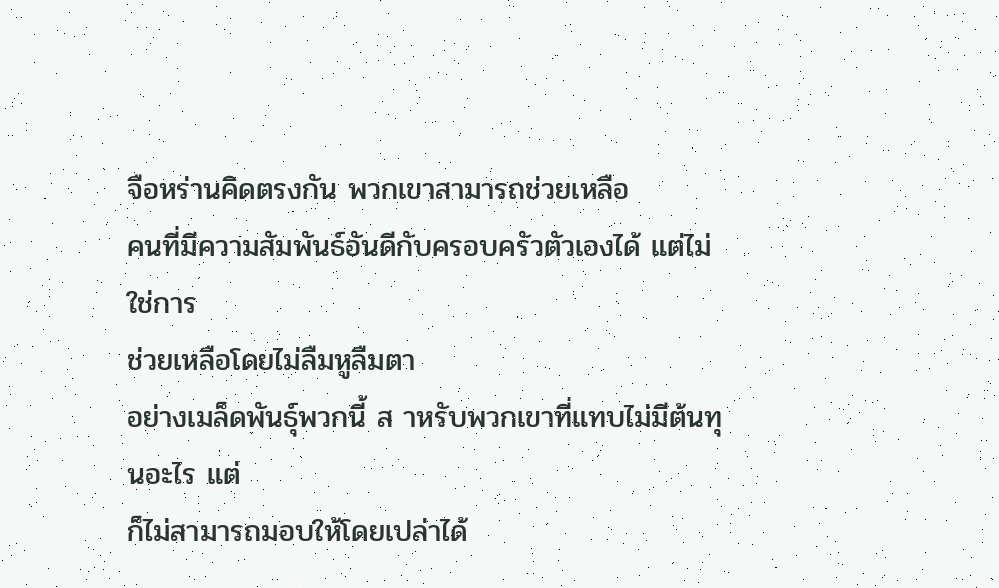จือหร่านคิดตรงกัน พวกเขาสามารถช่วยเหลือ
คนที่มีความสัมพันธ์อันดีกับครอบครัวตัวเองได้ แต่ไม่ใช่การ
ช่วยเหลือโดยไม่ลืมหูลืมตา
อย่างเมล็ดพันธุ์พวกนี้ ส าหรับพวกเขาที่แทบไม่มีต้นทุนอะไร แต่
ก็ไม่สามารถมอบให้โดยเปล่าได้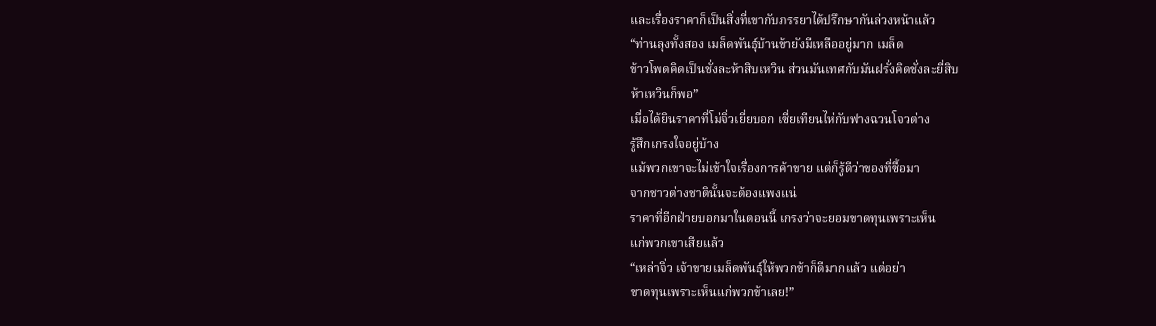และเรื่องราคาก็เป็นสิ่งที่เขากับภรรยาได้ปรึกษากันล่วงหน้าแล้ว
“ท่านลุงทั้งสอง เมล็ดพันธุ์บ้านข้ายังมีเหลืออยู่มาก เมล็ด
ข้าวโพดคิดเป็นชั่งละห้าสิบเหวิน ส่วนมันเทศกับมันฝรั่งคิดชั่งละยี่สิบ
ห้าเหวินก็พอ”
เมื่อได้ยินราคาที่โม่จิ่วเยี่ยบอก เซี่ยเทียนไห่กับฟางฉวนโจวต่าง
รู้สึกเกรงใจอยู่บ้าง
แม้พวกเขาจะไม่เข้าใจเรื่องการค้าขาย แต่ก็รู้ดีว่าของที่ซื้อมา
จากชาวต่างชาตินั้นจะต้องแพงแน่
ราคาที่อีกฝ่ายบอกมาในตอนนี้ เกรงว่าจะยอมขาดทุนเพราะเห็น
แก่พวกเขาเสียแล้ว
“เหล่าจิ่ว เจ้าขายเมล็ดพันธุ์ให้พวกข้าก็ดีมากแล้ว แต่อย่า
ขาดทุนเพราะเห็นแก่พวกข้าเลย!”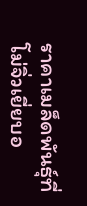ราคาเมล็ดพันธุ์ที่โม่จิ่วเยี่ยบอ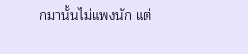กมานั้นไม่แพงนัก แต่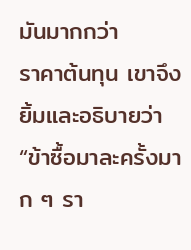มันมากกว่า
ราคาต้นทุน เขาจึงยิ้มและอธิบายว่า “ข้าซื้อมาละครั้งมาก ๆ รา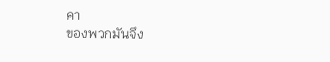คา
ของพวกมันจึง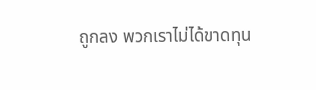ถูกลง พวกเราไม่ได้ขาดทุน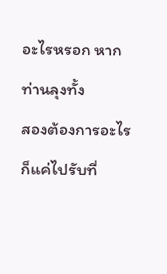อะไรหรอก หากท่านลุงทั้ง
สองต้องการอะไรก็แค่ไปรับที่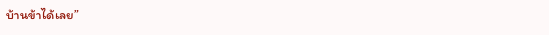บ้านข้าได้เลย”